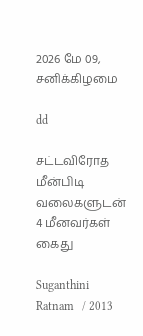2026 மே 09, சனிக்கிழமை

dd

சட்டவிரோத மீன்பிடி வலைகளுடன் 4 மீனவர்கள் கைது

Suganthini Ratnam   / 2013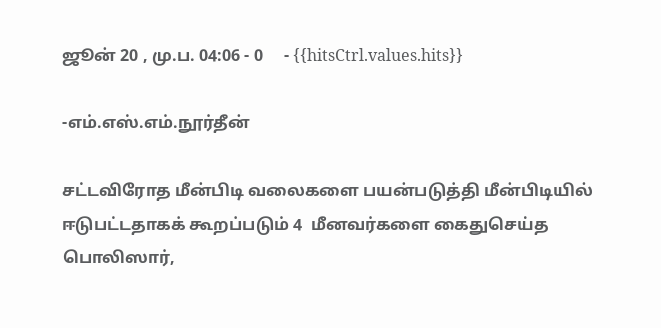ஜூன் 20 , மு.ப. 04:06 - 0     - {{hitsCtrl.values.hits}}

-எம்.எஸ்.எம்.நூர்தீன்

சட்டவிரோத மீன்பிடி வலைகளை பயன்படுத்தி மீன்பிடியில் ஈடுபட்டதாகக் கூறப்படும் 4  மீனவர்களை கைதுசெய்த பொலிஸார்,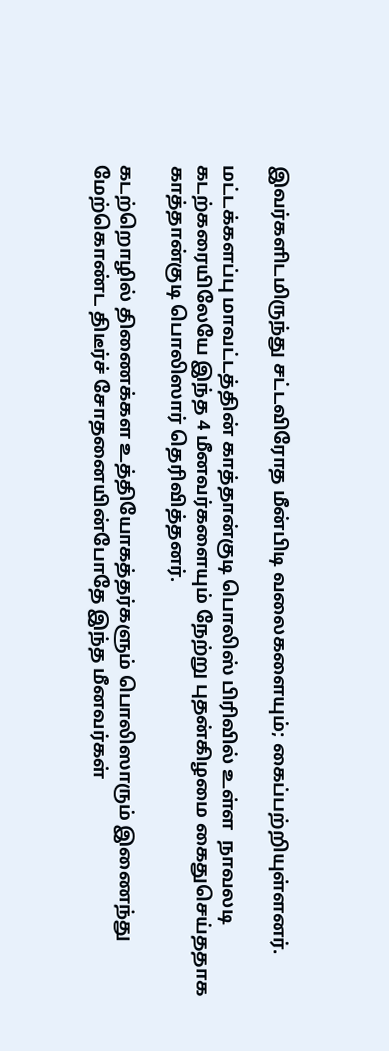இவர்களிடமிருந்து சட்டவிரோத மீன்பிடி வலைகளையும்; கைப்பற்றியுள்ளனர்.

மட்டக்களப்பு மாவட்டத்தின் காத்தான்குடி பொலிஸ் பிரிவில் உள்ள  நாவலடி கடற்கரையிலேயே இந்த 4 மீனவர்களையும் நேற்று புதன்கிழமை கைதுசெய்ததாக காத்தான்குடி பொலிஸார் தெரிவித்தனர்.

கடற்றொழில் திணைக்கள உத்தியோகத்தர்களும் பொலிஸாரும் இணைந்து மேற்கொண்ட திடீர்ச் சோதனையின்போதே இந்த மீனவர்கள்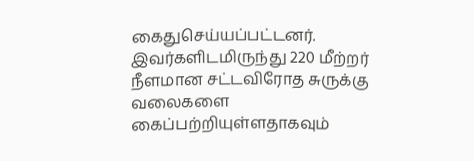கைதுசெய்யப்பட்டனர். இவர்களிடமிருந்து 220 மீற்றர் நீளமான சட்டவிரோத சுருக்கு வலைகளை கைப்பற்றியுள்ளதாகவும்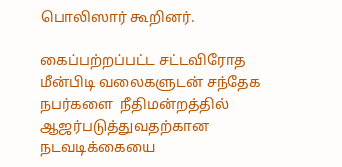பொலிஸார் கூறினர்.

கைப்பற்றப்பட்ட சட்டவிரோத மீன்பிடி வலைகளுடன் சந்தேக நபர்களை  நீதிமன்றத்தில் ஆஜர்படுத்துவதற்கான நடவடிக்கையை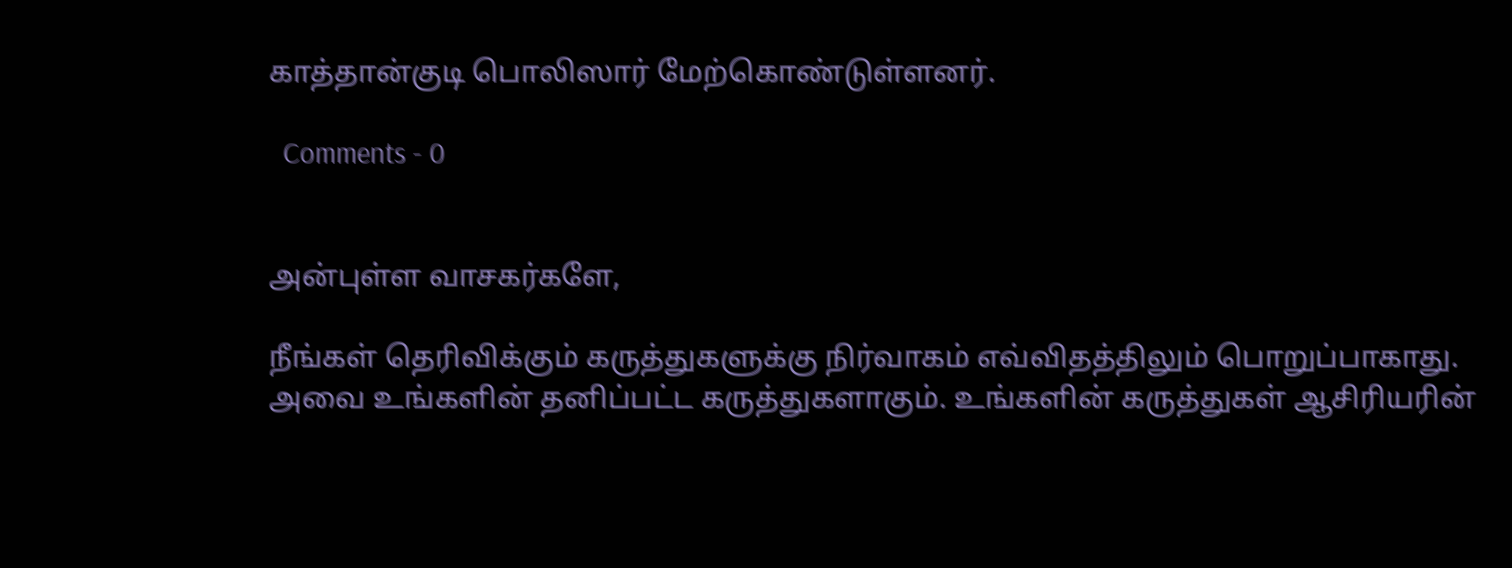காத்தான்குடி பொலிஸார் மேற்கொண்டுள்ளனர்.

  Comments - 0


அன்புள்ள வாசகர்களே,

நீங்கள் தெரிவிக்கும் கருத்துகளுக்கு நிர்வாகம் எவ்விதத்திலும் பொறுப்பாகாது. அவை உங்களின் தனிப்பட்ட கருத்துகளாகும். உங்களின் கருத்துகள் ஆசிரியரின்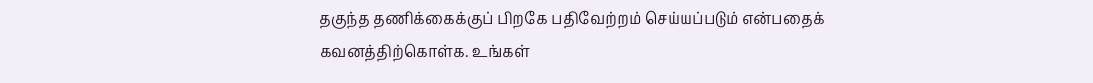தகுந்த தணிக்கைக்குப் பிறகே பதிவேற்றம் செய்யப்படும் என்பதைக் கவனத்திற்கொள்க. உங்கள்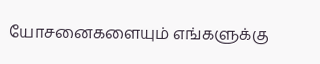யோசனைகளையும் எங்களுக்கு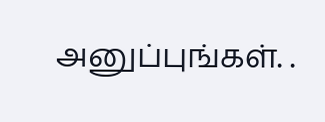அனுப்புங்கள். .